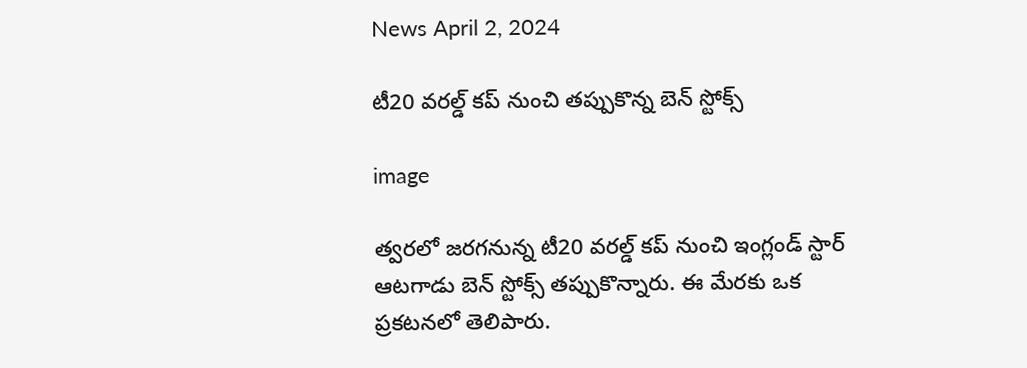News April 2, 2024

టీ20 వరల్డ్‌ కప్ నుంచి తప్పుకొన్న బెన్ స్టోక్స్

image

త్వరలో జరగనున్న టీ20 వరల్డ్ కప్‌ నుంచి ఇంగ్లండ్ స్టార్ ఆటగాడు బెన్ స్టోక్స్ తప్పుకొన్నారు. ఈ మేరకు ఒక ప్రకటనలో తెలిపారు.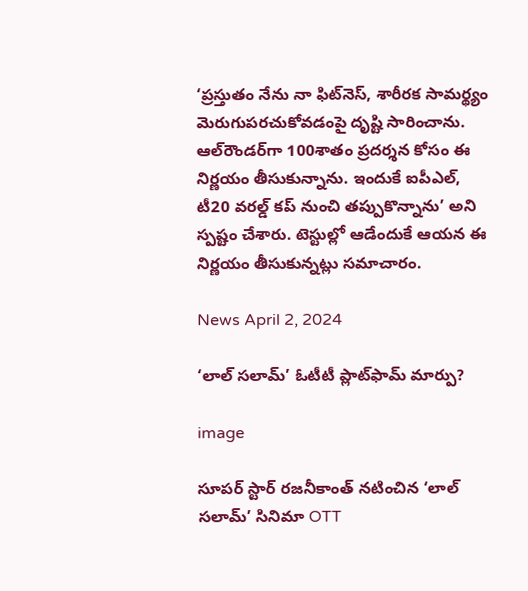‘ప్రస్తుతం నేను నా ఫిట్‌నెస్, శారీరక సామర్థ్యం మెరుగుపరచుకోవడంపై దృష్టి సారించాను. ఆల్‌రౌండర్‌గా 100శాతం ప్రదర్శన కోసం ఈ నిర్ణయం తీసుకున్నాను. ఇందుకే ఐపీఎల్, టీ20 వరల్డ్ కప్‌ నుంచి తప్పుకొన్నాను’ అని స్పష్టం చేశారు. టెస్టుల్లో ఆడేందుకే ఆయన ఈ నిర్ణయం తీసుకున్నట్లు సమాచారం.

News April 2, 2024

‘లాల్ సలామ్’ ఓటీటీ ప్లాట్‌ఫామ్ మార్పు?

image

సూపర్ స్టార్ రజనీకాంత్ నటించిన ‘లాల్ సలామ్’ సినిమా OTT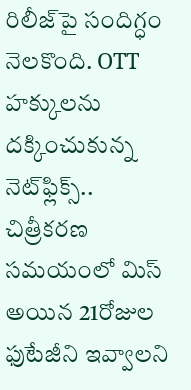రిలీజ్‌పై సందిగ్ధం నెలకొంది. OTT హక్కులను దక్కించుకున్న నెట్‌ఫ్లిక్స్.. చిత్రీకరణ సమయంలో మిస్ అయిన 21రోజుల ఫుటేజీని ఇవ్వాలని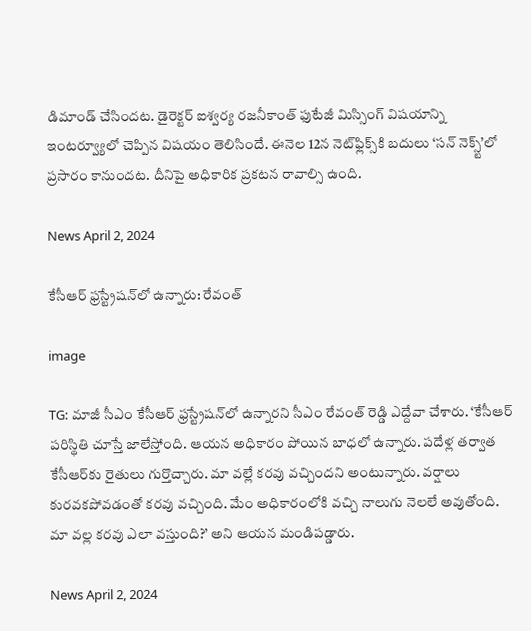డిమాండ్ చేసిందట. డైరెక్టర్ ఐశ్వర్య రజనీకాంత్ ఫుటేజీ మిస్సింగ్ విషయాన్ని ఇంటర్వ్యూలో చెప్పిన విషయం తెలిసిందే. ఈనెల 12న నెట్‌ఫ్లిక్స్‌కి బదులు ‘సన్ నెక్స్ట్’లో ప్రసారం కానుందట. దీనిపై అధికారిక ప్రకటన రావాల్సి ఉంది.

News April 2, 2024

కేసీఆర్ ఫ్రస్ట్రేషన్‌లో ఉన్నారు: రేవంత్

image

TG: మాజీ సీఎం కేసీఆర్ ఫ్రస్ట్రేషన్‌లో ఉన్నారని సీఎం రేవంత్ రెడ్డి ఎద్దేవా చేశారు. ‘కేసీఆర్ పరిస్థితి చూస్తే జాలేస్తోంది. ఆయన అధికారం పోయిన బాధలో ఉన్నారు. పదేళ్ల తర్వాత కేసీఆర్‌కు రైతులు గుర్తొచ్చారు. మా వల్లే కరవు వచ్చిందని అంటున్నారు. వర్షాలు కురవకపోవడంతో కరవు వచ్చింది. మేం అధికారంలోకి వచ్చి నాలుగు నెలలే అవుతోంది. మా వల్ల కరవు ఎలా వస్తుంది?’ అని ఆయన మండిపడ్డారు.

News April 2, 2024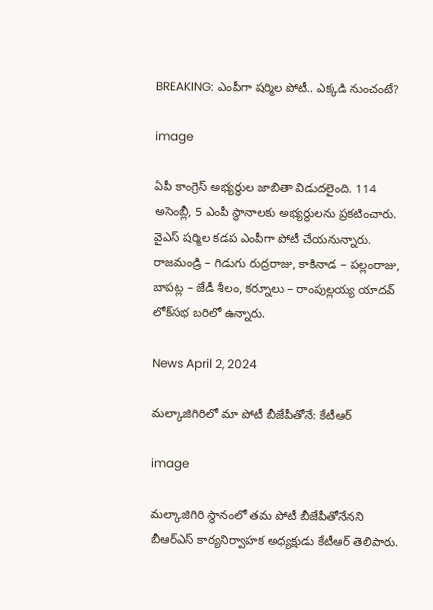BREAKING: ఎంపీగా షర్మిల పోటీ.. ఎక్కడి నుంచంటే?

image

ఏపీ కాంగ్రెస్ అభ్యర్థుల జాబితా విడుదలైంది. 114 అసెంబ్లీ, 5 ఎంపీ స్థానాలకు అభ్యర్థులను ప్రకటించారు. వైఎస్ షర్మిల కడప ఎంపీగా పోటీ చేయనున్నారు. రాజమండ్రి – గిడుగు రుద్రరాజు, కాకినాడ – పల్లంరాజు, బాపట్ల – జేడీ శీలం, కర్నూలు – రాంపుల్లయ్య యాదవ్ లోక్‌సభ బరిలో ఉన్నారు.

News April 2, 2024

మల్కాజిగిరిలో మా పోటీ బీజేపీతోనే: కేటీఆర్

image

మల్కాజిగిరి స్థానంలో తమ పోటీ బీజేపీతోనేనని బీఆర్ఎస్ కార్యనిర్వాహక అధ్యక్షుడు కేటీఆర్ తెలిపారు.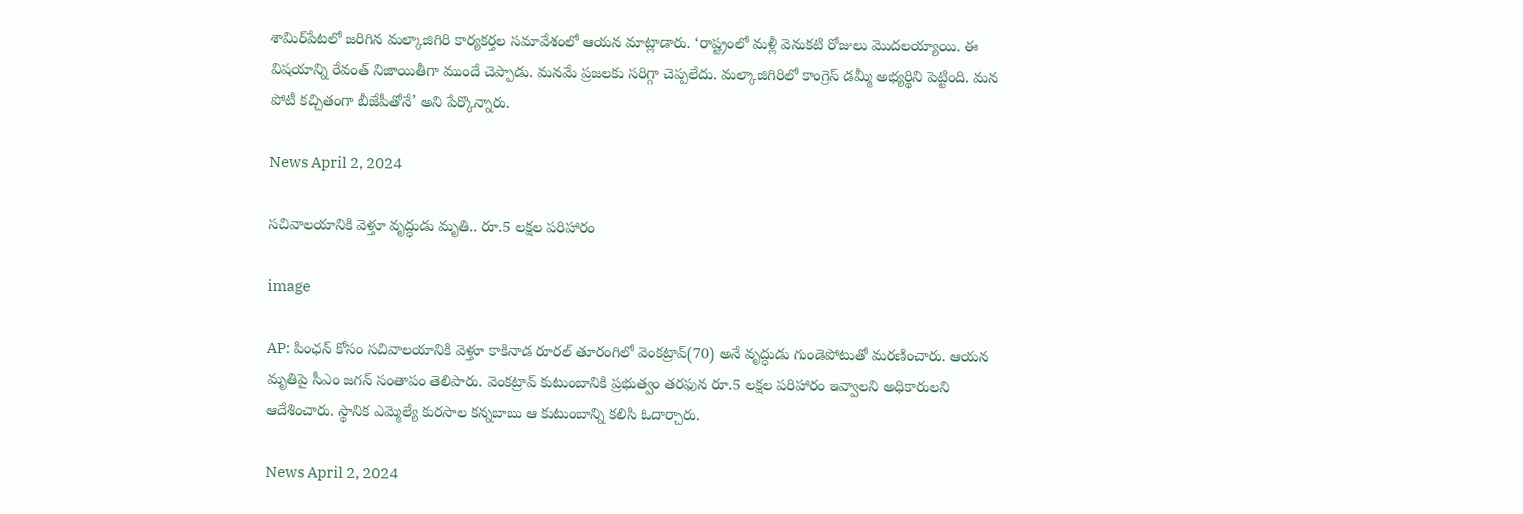శామిర్‌పేటలో జరిగిన మల్కాజిగిరి కార్యకర్తల సమావేశంలో ఆయన మాట్లాడారు. ‘రాష్ట్రంలో మళ్లీ వెనుకటి రోజులు మొదలయ్యాయి. ఈ విషయాన్ని రేవంత్ నిజాయితీగా ముందే చెప్పాడు. మనమే ప్రజలకు సరిగ్గా చెప్పలేదు. మల్కాజిగిరిలో కాంగ్రెస్ డమ్మీ అభ్యర్థిని పెట్టింది. మన పోటీ కచ్చితంగా బీజేపీతోనే’ అని పేర్కొన్నారు.

News April 2, 2024

సచివాలయానికి వెళ్తూ వృద్ధుడు మృతి.. రూ.5 లక్షల పరిహారం

image

AP: పింఛన్ కోసం సచివాలయానికి వెళ్తూ కాకినాడ రూరల్‌ తూరంగిలో వెంకట్రావ్(70) అనే వృద్ధుడు గుండెపోటుతో మరణించారు. ఆయన మృతిపై సీఎం జగన్ సంతాపం తెలిపారు. వెంకట్రావ్ కుటుంబానికి ప్రభుత్వం తరఫున రూ.5 లక్షల పరిహారం ఇవ్వాలని అధికారులని ఆదేశించారు. స్థానిక ఎమ్మెల్యే కురసాల కన్నబాబు ఆ కుటుంబాన్ని కలిసి ఓదార్చారు.

News April 2, 2024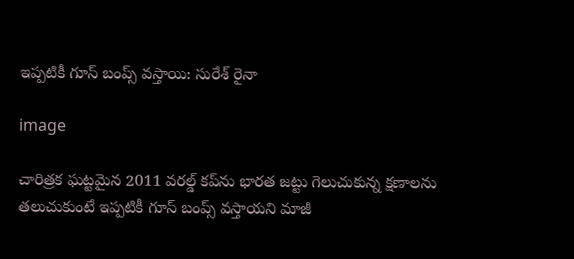ఇప్పటికీ గూస్ బంప్స్ వస్తాయి: సురేశ్ రైనా

image

చారిత్రక ఘట్టమైన 2011 వరల్డ్ కప్‌ను భారత జట్టు గెలుచుకున్న క్షణాలను తలుచుకుంటే ఇప్పటికీ గూస్ బంప్స్ వస్తాయని మాజీ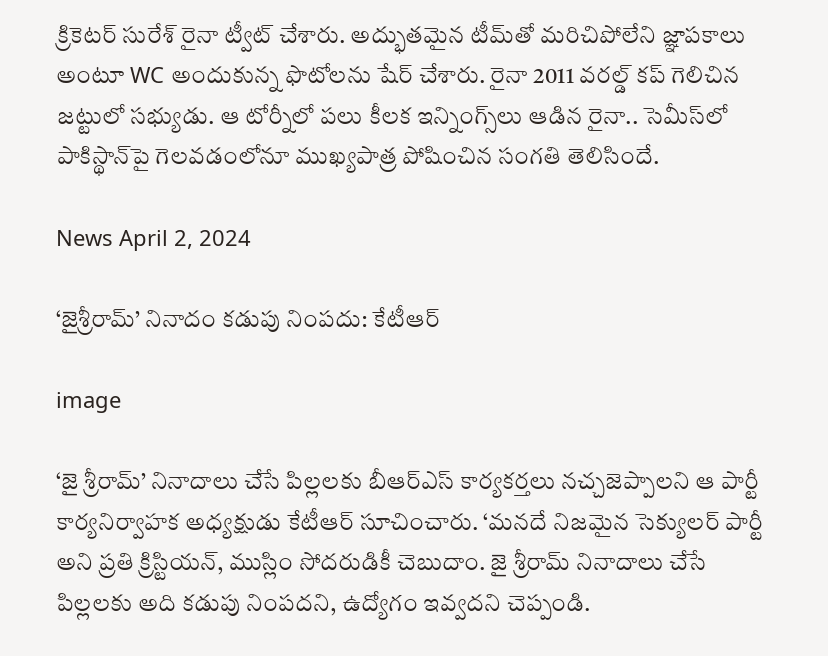క్రికెటర్ సురేశ్ రైనా ట్వీట్ చేశారు. అద్భుతమైన టీమ్‌తో మరిచిపోలేని జ్ఞాపకాలు అంటూ WC అందుకున్న ఫొటోలను షేర్ చేశారు. రైనా 2011 వరల్డ్ కప్ గెలిచిన జట్టులో సభ్యుడు. ఆ టోర్నీలో పలు కీలక ఇన్నింగ్స్‌లు ఆడిన రైనా.. సెమీస్‌లో పాకిస్థాన్‌పై గెలవడంలోనూ ముఖ్యపాత్ర పోషించిన సంగతి తెలిసిందే.

News April 2, 2024

‘జైశ్రీరామ్’ నినాదం కడుపు నింపదు: కేటీఆర్

image

‘జై శ్రీరామ్’ నినాదాలు చేసే పిల్లలకు బీఆర్ఎస్ కార్యకర్తలు నచ్చజెప్పాలని ఆ పార్టీ కార్యనిర్వాహక అధ్యక్షుడు కేటీఆర్ సూచించారు. ‘మనదే నిజమైన సెక్యులర్ పార్టీ అని ప్రతి క్రిస్టియన్, ముస్లిం సోదరుడికీ చెబుదాం. జై శ్రీరామ్ నినాదాలు చేసే పిల్లలకు అది కడుపు నింపదని, ఉద్యోగం ఇవ్వదని చెప్పండి.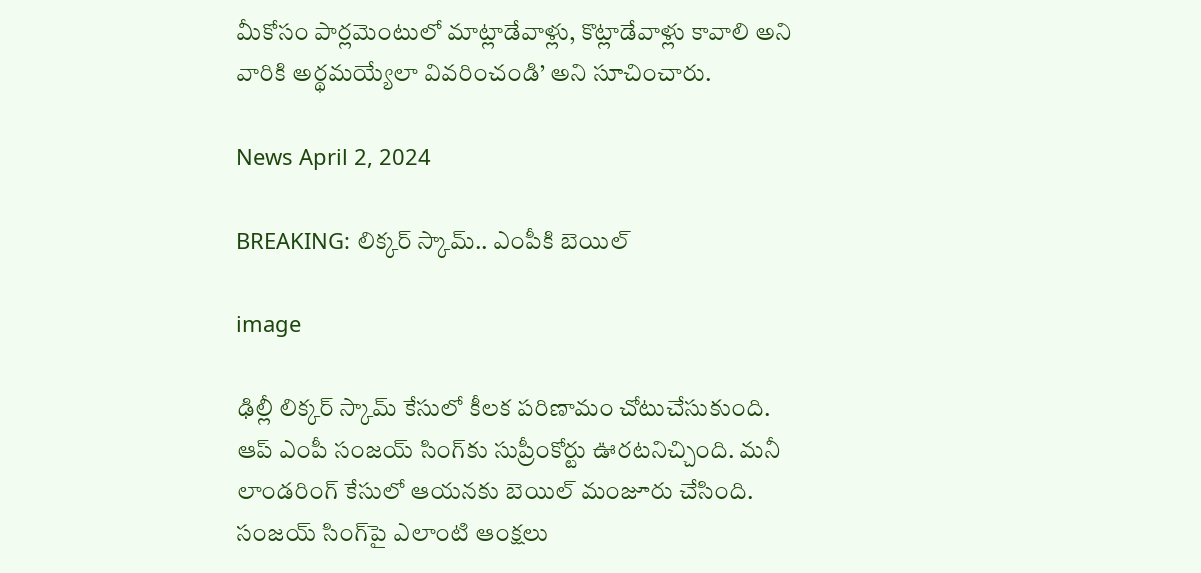మీకోసం పార్లమెంటులో మాట్లాడేవాళ్లు, కొట్లాడేవాళ్లు కావాలి అని వారికి అర్థమయ్యేలా వివరించండి’ అని సూచించారు.

News April 2, 2024

BREAKING: లిక్కర్ స్కామ్.. ఎంపీకి బెయిల్

image

ఢిల్లీ లిక్కర్ స్కామ్ కేసులో కీలక పరిణామం చోటుచేసుకుంది. ఆప్ ఎంపీ సంజయ్ సింగ్‌కు సుప్రీంకోర్టు ఊరటనిచ్చింది. మనీ లాండరింగ్ కేసులో ఆయనకు బెయిల్ మంజూరు చేసింది. సంజయ్ సింగ్‌పై ఎలాంటి ఆంక్షలు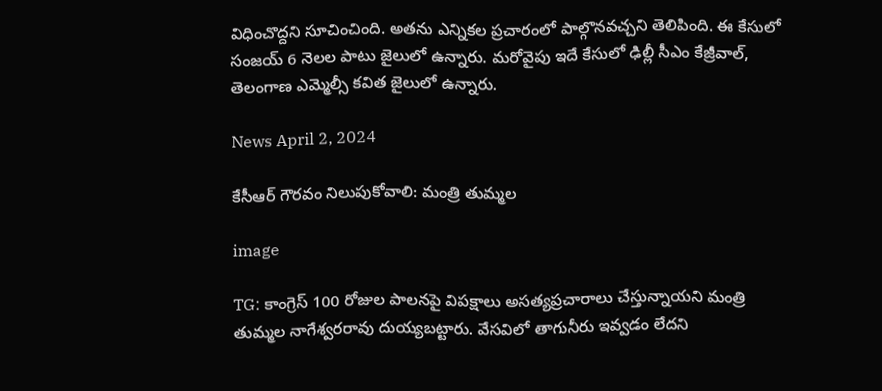విధించొద్దని సూచించింది. అతను ఎన్నికల ప్రచారంలో పాల్గొనవచ్చని తెలిపింది. ఈ కేసులో సంజయ్ 6 నెలల పాటు జైలులో ఉన్నారు. మరోవైపు ఇదే కేసులో ఢిల్లీ సీఎం కేజ్రీవాల్, తెలంగాణ ఎమ్మెల్సీ కవిత జైలులో ఉన్నారు.

News April 2, 2024

కేసీఆర్ గౌరవం నిలుపుకోవాలి: మంత్రి తుమ్మల

image

TG: కాంగ్రెస్ 100 రోజుల పాలనపై విపక్షాలు అసత్యప్రచారాలు చేస్తున్నాయని మంత్రి తుమ్మల నాగేశ్వరరావు దుయ్యబట్టారు. వేసవిలో తాగునీరు ఇవ్వడం లేదని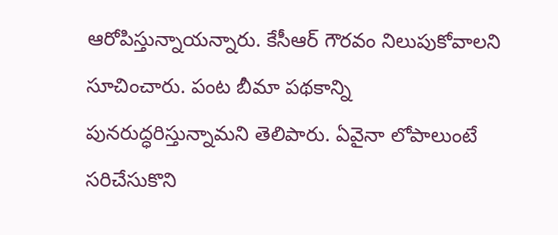ఆరోపిస్తున్నాయన్నారు. కేసీఆర్ గౌరవం నిలుపుకోవాలని సూచించారు. పంట బీమా పథకాన్ని పునరుద్ధరిస్తున్నామని తెలిపారు. ఏవైనా లోపాలుంటే సరిచేసుకొని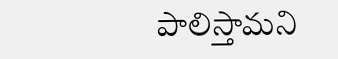పాలిస్తామని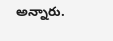అన్నారు.